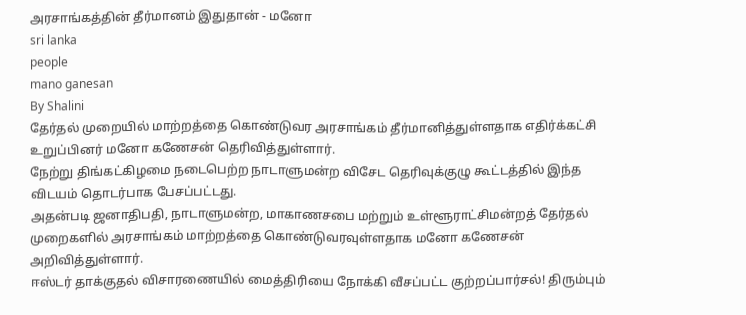அரசாங்கத்தின் தீர்மானம் இதுதான் - மனோ
sri lanka
people
mano ganesan
By Shalini
தேர்தல் முறையில் மாற்றத்தை கொண்டுவர அரசாங்கம் தீர்மானித்துள்ளதாக எதிர்க்கட்சி உறுப்பினர் மனோ கணேசன் தெரிவித்துள்ளார்.
நேற்று திங்கட்கிழமை நடைபெற்ற நாடாளுமன்ற விசேட தெரிவுக்குழு கூட்டத்தில் இந்த விடயம் தொடர்பாக பேசப்பட்டது.
அதன்படி ஜனாதிபதி, நாடாளுமன்ற, மாகாணசபை மற்றும் உள்ளூராட்சிமன்றத் தேர்தல் முறைகளில் அரசாங்கம் மாற்றத்தை கொண்டுவரவுள்ளதாக மனோ கணேசன் அறிவித்துள்ளார்.
ஈஸ்டர் தாக்குதல் விசாரணையில் மைத்திரியை நோக்கி வீசப்பட்ட குற்றப்பார்சல்! திரும்பும்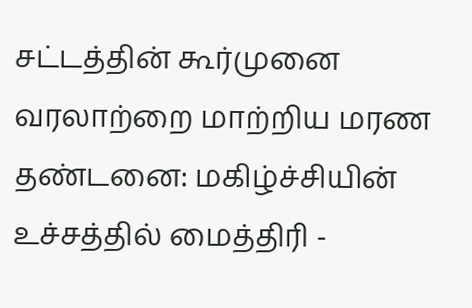சட்டத்தின் கூர்முனை
வரலாற்றை மாற்றிய மரண தண்டனை: மகிழ்ச்சியின் உச்சத்தில் மைத்திரி -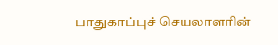பாதுகாப்புச் செயலாளரின்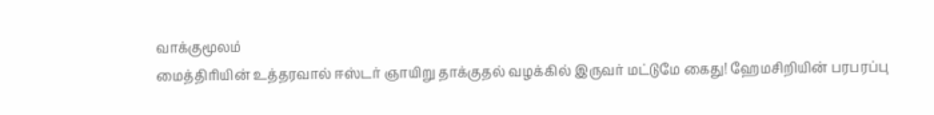வாக்குமூலம்
மைத்திரியின் உத்தரவால் ஈஸ்டர் ஞாயிறு தாக்குதல் வழக்கில் இருவர் மட்டுமே கைது! ஹேமசிறியின் பரபரப்பு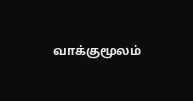வாக்குமூலம்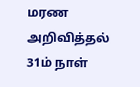மரண அறிவித்தல்
31ம் நாள்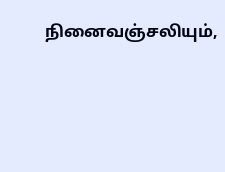நினைவஞ்சலியும்,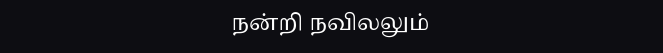நன்றி நவிலலும்